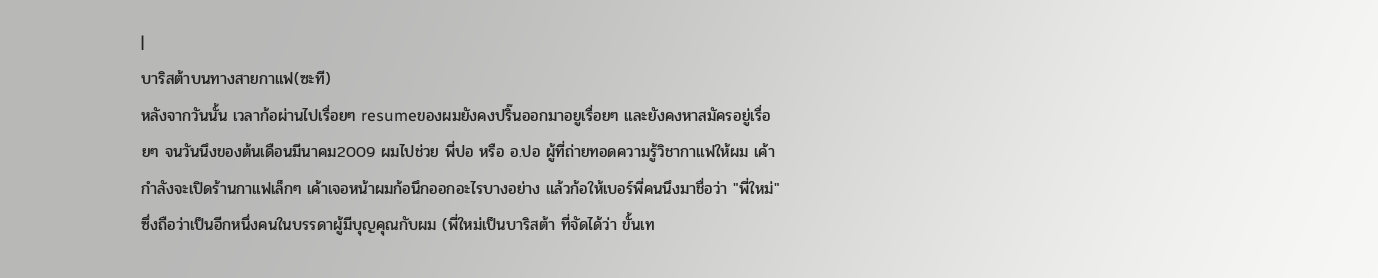|
บาริสต้าบนทางสายกาแฟ(ซะที)
หลังจากวันนั้น เวลาก้อผ่านไปเรื่อยๆ resumeของผมยังคงปริ๊นออกมาอยูเรื่อยๆ และยังคงหาสมัครอยู่เรื่อยๆ จนวันนึงของต้นเดือนมีนาคม2009 ผมไปช่วย พี่ปอ หรือ อ.ปอ ผู้ที่ถ่ายทอดความรู้วิชากาแฟให้ผม เค้ากำลังจะเปิดร้านกาแฟเล็กๆ เค้าเจอหน้าผมก้อนึกออกอะไรบางอย่าง แล้วก้อให้เบอร์พี่คนนึงมาชื่อว่า "พี่ใหม่" ซึ่งถือว่าเป็นอีกหนึ่งคนในบรรดาผู้มีบุญคุณกับผม (พี่ใหม่เป็นบาริสต้า ที่จัดได้ว่า ขั้นเท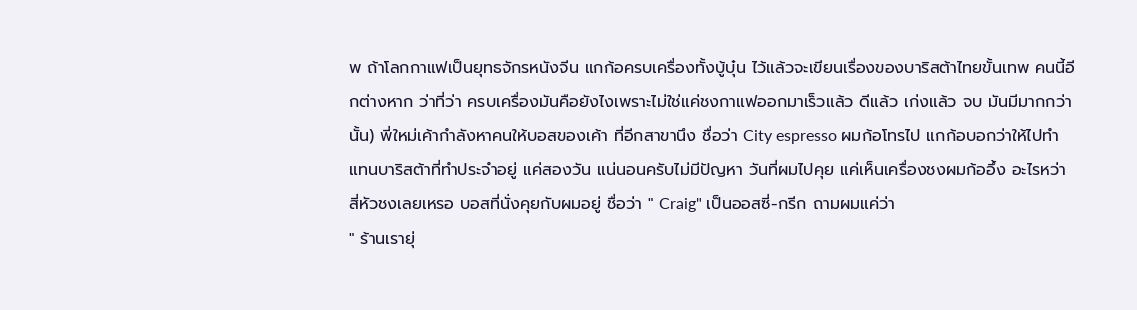พ ถ้าโลกกาแฟเป็นยุทธจักรหนังจีน แกก้อครบเครื่องทั้งบู้บุ๋น ไว้แล้วจะเขียนเรื่องของบาริสต้าไทยขั้นเทพ คนนี้อีกต่างหาก ว่าที่ว่า ครบเครื่องมันคือยังไงเพราะไม่ใช่แค่ชงกาแฟออกมาเร็วแล้ว ดีแล้ว เก่งแล้ว จบ มันมีมากกว่านั้น) พี่ใหม่เค้ากำลังหาคนให้บอสของเค้า ที่อีกสาขานึง ชื่อว่า City espresso ผมก้อโทรไป แกก้อบอกว่าให้ไปทำแทนบาริสต้าที่ทำประจำอยู่ แค่สองวัน แน่นอนครับไม่มีปัญหา วันที่ผมไปคุย แค่เห็นเครื่องชงผมก้ออึ้ง อะไรหว่า สี่หัวชงเลยเหรอ บอสที่นั่งคุยกับผมอยู่ ชื่อว่า " Craig" เป็นออสซี่-กรีก ถามผมแค่ว่า
" ร้านเรายุ่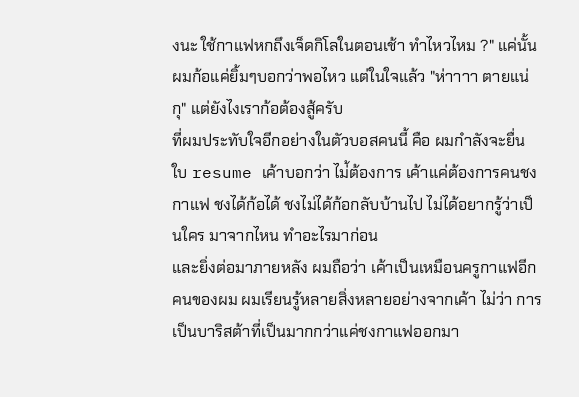งนะ ใช้กาแฟหกถึงเจ็ดกิโลในตอนเช้า ทำไหวไหม ?" แค่นั้น
ผมก้อแค่ยิ้มๆบอกว่าพอไหว แต่ในใจแล้ว "ห่าาาา ตายแน่กุ" แต่ยังไงเราก้อต้องสู้ครับ
ที่ผมประทับใจอีกอย่างในตัวบอสคนนี้ คือ ผมกำลังจะยื่น ใบ resume เค้าบอกว่า ไม่้ต้องการ เค้าแค่ต้องการคนชงกาแฟ ชงได้ก้อได้ ชงไม่ได้ก้อกลับบ้านไป ไม่ได้อยากรู้ว่าเป็นใคร มาจากไหน ทำอะไรมาก่อน
และยิ่งต่อมาภายหลัง ผมถือว่า เค้าเป็นเหมือนครูกาแฟอีกคนของผม ผมเรียนรู้หลายสิ่งหลายอย่างจากเค้า ไม่ว่า การเป็นบาริสต้าที่เป็นมากกว่าแค่ชงกาแฟออกมา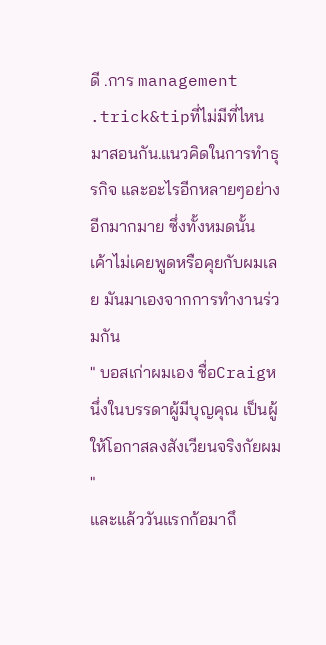ดี .การ management .trick&tipที่ไม่มีที่ไหนมาสอนกัน.แนวคิดในการทำธุรกิจ และอะไรอีกหลายๆอย่างอีกมากมาย ซึ่งทั้งหมดนั้น เค้าไม่เคยพูดหรือคุยกับผมเลย มันมาเองจากการทำงานร่วมกัน
" บอสเก่าผมเอง ชื่อCraigหนึ่งในบรรดาผู้มีบุญคุณ เป็นผู้ให้โอกาสลงสังเวียนจริงกัยผม "
และแล้ววันแรกก้อมาถึ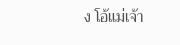ง โอ้แม่เจ้า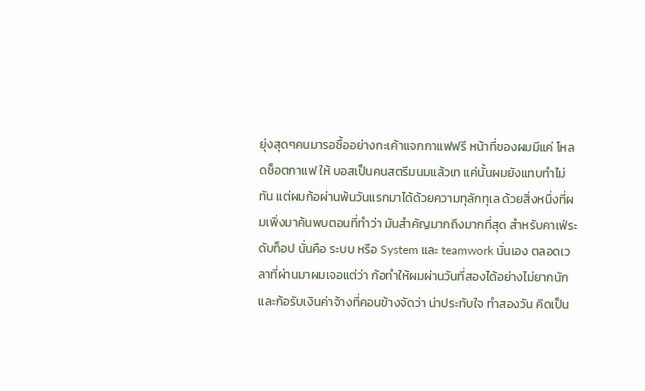ยุ่งสุดๆคนมารอซื้ออย่างกะเค้าแจกกาแฟฟรี หน้าที่ของผมมีแค่ โหลดช็อตกาแฟ ให้ บอสเป็นคนสตรีมนมแล้วเท แค่นั้นผมยังแทบทำไม่ทัน แต่ผมก้อผ่านพ้นวันแรกมาได้ด้วยความทุลักทุเล ด้วยสิ่งหนึ่งที่ผมเพิ่งมาค้นพบตอนที่ทำว่า มันสำคัญมากถึงมากที่สุด สำหรับคาเฟ่ระดับท็อป นั่นคือ ระบบ หรือ System และ teamwork นั่นเอง ตลอดเวลาที่ผ่านมาผมเจอแต่ว่า ก้อทำให้ผมผ่านวันที่สองได้อย่างไม่ยากนัก และก้อรับเงินค่าจ้างที่คอนข้างจัดว่า น่าประทับใจ ทำสองวัน คิดเป็น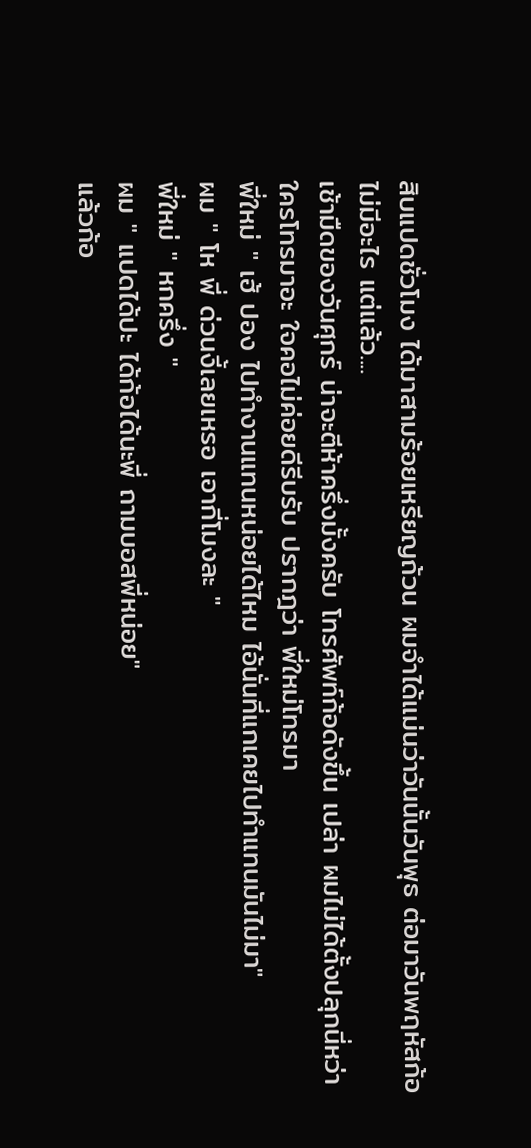สิบแปดชั่วโมง ได้มาสามร้อยเหรียญถ้วน ผมจำได้แม่นว่าวันนั้นวันพุธ ต่อมาวันพฤหัสก้อไม่มีอะไร แต่แล้ว....
เช้ามืดของวันศุกร์ น่าจะตีห้าครึ่งมั้งครับ โทรศัพท์ก้อดังขึ้น เปล่า ผมไม่ได้ตั้งปลุกนี่หว่า ใครโทรมาอะ ใจคอไม่ค่อยดีรีบรับ ปรากฎว่า พี่ใหม่โทรมา
พี่ใหม่ " เฮ้ ปอง ไปทำงานแทนหน่อยได้ไหม ไอ้นั่นที่แกเคยไปทำแทนมันไม่มา"
ผม " โห พี่ ด่วนงี้เลยเหรอ เอากี่โมงละ "
พี่ใหม่ " หกครึ่ง "
ผม " แปดได้ปะ ได้ก้อได้นะพี่ ถามบอสพี่หน่อย"
แล้วก้อ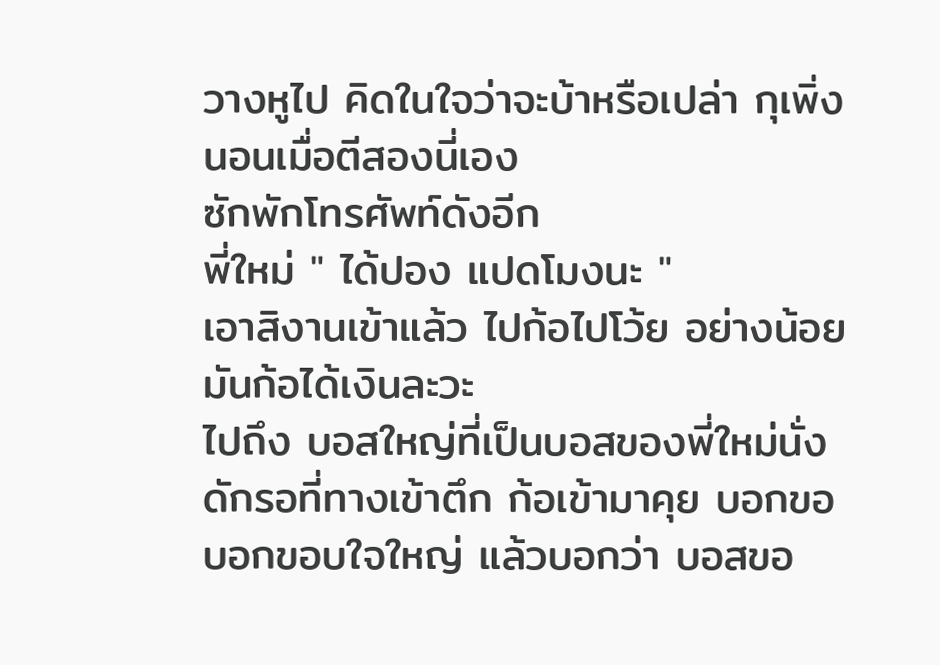วางหูไป คิดในใจว่าจะบ้าหรือเปล่า กุเพิ่งนอนเมื่อตีสองนี่เอง
ซักพักโทรศัพท์ดังอีก
พี่ใหม่ " ได้ปอง แปดโมงนะ "
เอาสิงานเข้าแล้ว ไปก้อไปโว้ย อย่างน้อยมันก้อได้เงินละวะ
ไปถึง บอสใหญ่ที่เป็นบอสของพี่ใหม่นั่งดักรอที่ทางเข้าตึก ก้อเข้ามาคุย บอกขอบอกขอบใจใหญ่ แล้วบอกว่า บอสขอ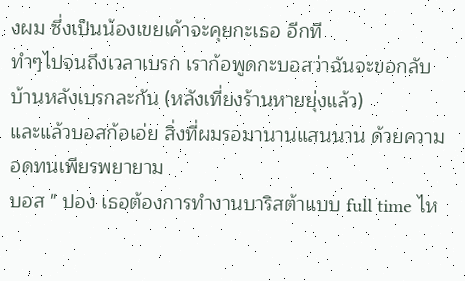งผม ซึ่งเป็นน้องเขยเค้าจะคุยกะเธอ อีกที
ทำๆไปจนถึงเวลาเบรก เราก้อพูดกะบอสว่าฉันจะขอกลับบ้านหลังเบรกละกัน (หลังเที่ยงร้านหายยุ่งแล้ว)
และแล้วบอสก้อเอ่ย สิ่งที่ผมรอมานานแสนนาน ด้วยความอดทนเพียรพยายาม
บอส " ปอง เธอต้องการทำงานบาริสต้าแบบ full time ไห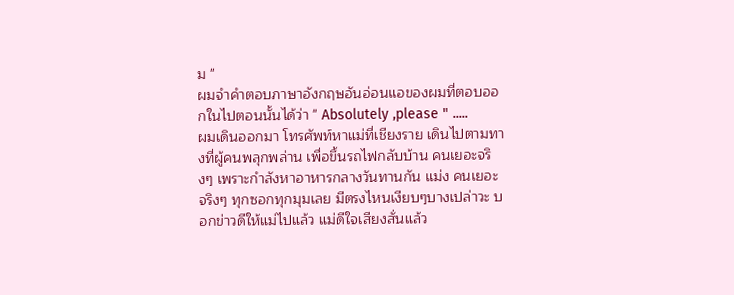ม "
ผมจำคำตอบภาษาอังกฤษอันอ่อนแอของผมที่ตอบออกในไปตอนนั้นได้ว่า " Absolutely ,please " .....
ผมเดินออกมา โทรศัพท์หาแม่ที่เชียงราย เดินไปตามทางที่ผู้คนพลุกพล่าน เพื่อขึ้นรถไฟกลับบ้าน คนเยอะจริงๆ เพราะกำลังหาอาหารกลางวันทานกัน แม่ง คนเยอะจริงๆ ทุกซอกทุกมุมเลย มีตรงไหนเงียบๆบางเปล่าวะ บอกข่าวดีให้แม่ไปแล้ว แม่ดีใจเสียงสั่นแล้ว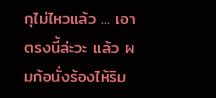กุไม่ไหวแล้ว ... เอาตรงนี้ล่ะวะ แล้ว ผมก้อนั่งร้องไห้ริม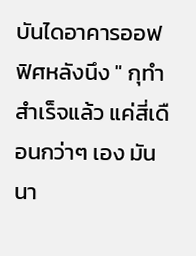บันไดอาคารออฟฟิศหลังนึง " กุทำสำเร็จแล้ว แค่สี่เดือนกว่าๆ เอง มันนา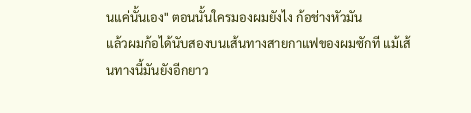นแค่นั้นเอง" ตอนนั้นใครมองผมยังไง ก้อช่างหัวมัน
แล้วผมก้อได้นับสองบนเส้นทางสายกาแฟของผมซักที แม้เส้นทางนี้มันยังอีกยาว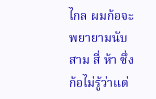ไกล ผมก้อจะพยายามนับสาม สี่ ห้า ซึ่งก้อไม่รู้ว่าแต่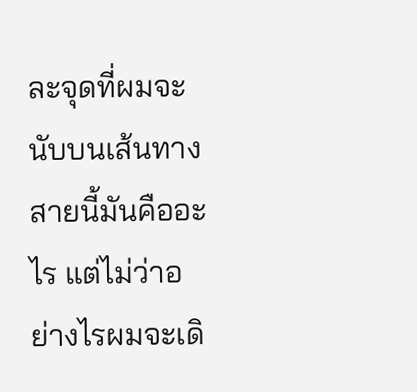ละจุดที่ผมจะนับบนเส้นทางสายนี้มันคืออะไร แต่ไม่ว่าอย่างไรผมจะเดิ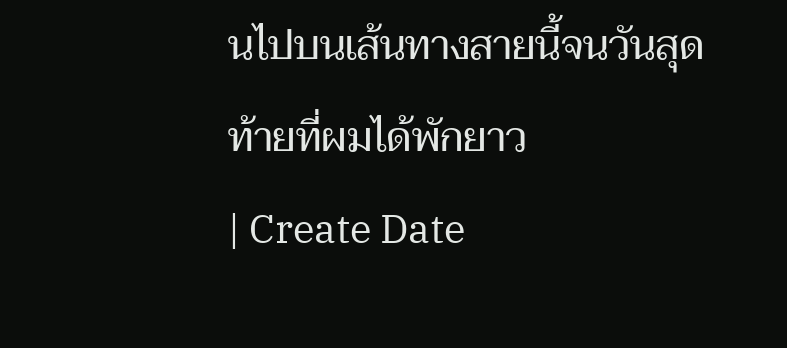นไปบนเส้นทางสายนี้จนวันสุดท้ายที่ผมได้พักยาว
| Create Date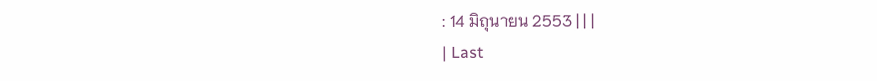: 14 มิถุนายน 2553 | | |
| Last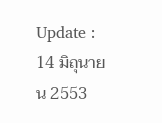Update : 14 มิถุนายน 2553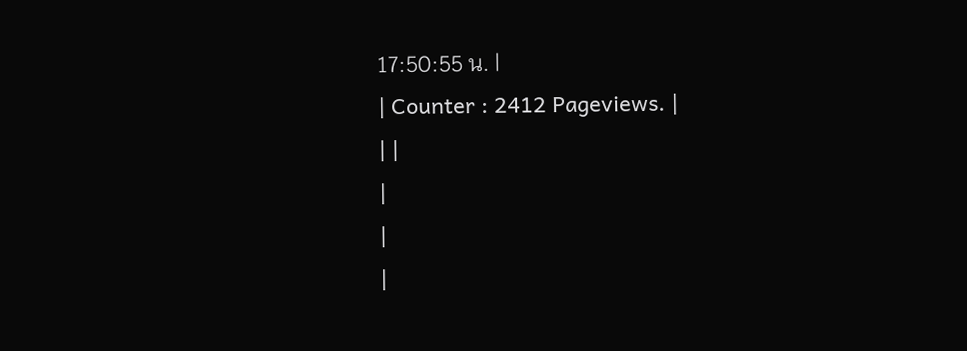17:50:55 น. |
| Counter : 2412 Pageviews. |
| |
|
|
|